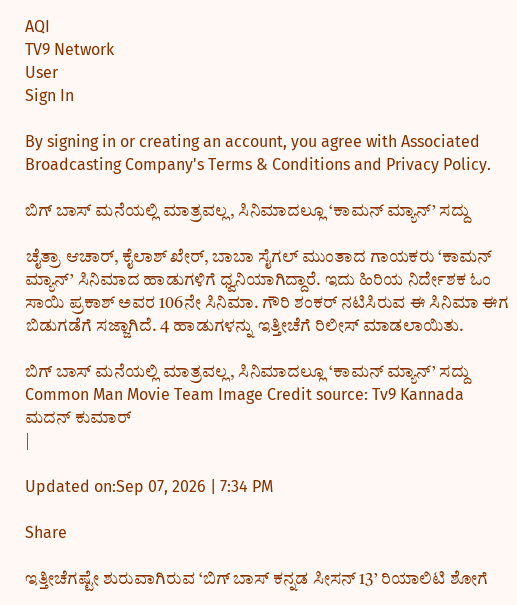AQI
TV9 Network
User
Sign In

By signing in or creating an account, you agree with Associated Broadcasting Company's Terms & Conditions and Privacy Policy.

ಬಿಗ್ ಬಾಸ್ ಮನೆಯಲ್ಲಿ ಮಾತ್ರವಲ್ಲ, ಸಿನಿಮಾದಲ್ಲೂ ‘ಕಾಮನ್ ಮ್ಯಾನ್’ ಸದ್ದು

ಚೈತ್ರಾ ಆಚಾರ್, ಕೈಲಾಶ್ ಖೇರ್, ಬಾಬಾ ಸೈಗಲ್ ಮುಂತಾದ ಗಾಯಕರು ‘ಕಾಮನ್ ಮ್ಯಾನ್’ ಸಿನಿಮಾದ ಹಾಡುಗಳಿಗೆ ಧ್ವನಿಯಾಗಿದ್ದಾರೆ. ಇದು ಹಿರಿಯ ನಿರ್ದೇಶಕ ಓಂ ಸಾಯಿ ಪ್ರಕಾಶ್ ಅವರ 106ನೇ ಸಿನಿಮಾ. ಗೌರಿ ಶಂಕರ್ ನಟಿಸಿರುವ ಈ ಸಿನಿಮಾ ಈಗ ಬಿಡುಗಡೆಗೆ ಸಜ್ಜಾಗಿದೆ. 4 ಹಾಡುಗಳನ್ನು ಇತ್ತೀಚೆಗೆ ರಿಲೀಸ್ ಮಾಡಲಾಯಿತು.

ಬಿಗ್ ಬಾಸ್ ಮನೆಯಲ್ಲಿ ಮಾತ್ರವಲ್ಲ, ಸಿನಿಮಾದಲ್ಲೂ ‘ಕಾಮನ್ ಮ್ಯಾನ್’ ಸದ್ದು
Common Man Movie Team Image Credit source: Tv9 Kannada
ಮದನ್ ಕುಮಾರ್
|

Updated on:Sep 07, 2026 | 7:34 PM

Share

ಇತ್ತೀಚೆಗಷ್ಟೇ ಶುರುವಾಗಿರುವ ‘ಬಿಗ್ ಬಾಸ್ ಕನ್ನಡ ಸೀಸನ್ 13’ ರಿಯಾಲಿಟಿ ಶೋಗೆ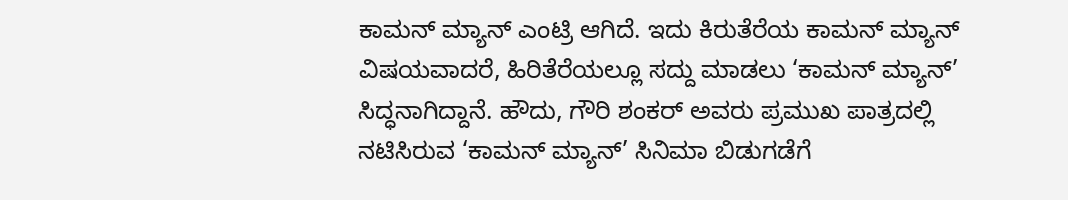ಕಾಮನ್ ಮ್ಯಾನ್ ಎಂಟ್ರಿ ಆಗಿದೆ. ಇದು ಕಿರುತೆರೆಯ ಕಾಮನ್ ಮ್ಯಾನ್ ವಿಷಯವಾದರೆ, ಹಿರಿತೆರೆಯಲ್ಲೂ ಸದ್ದು ಮಾಡಲು ‘ಕಾಮನ್ ಮ್ಯಾನ್’ ಸಿದ್ಧನಾಗಿದ್ದಾನೆ. ಹೌದು, ಗೌರಿ ಶಂಕರ್ ಅವರು ಪ್ರಮುಖ ಪಾತ್ರದಲ್ಲಿ ನಟಿಸಿರುವ ‘ಕಾಮನ್ ಮ್ಯಾನ್’ ಸಿನಿಮಾ ಬಿಡುಗಡೆಗೆ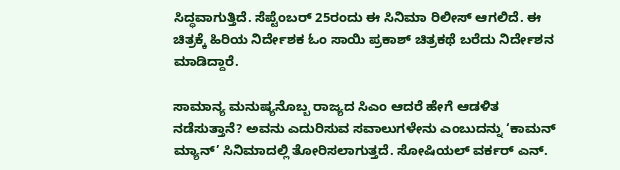ಸಿದ್ಧವಾಗುತ್ತಿದೆ. ಸೆಪ್ಟೆಂಬರ್ 25ರಂದು ಈ ಸಿನಿಮಾ ರಿಲೀಸ್ ಆಗಲಿದೆ. ಈ ಚಿತ್ರಕ್ಕೆ ಹಿರಿಯ ನಿರ್ದೇಶಕ ಓಂ ಸಾಯಿ ಪ್ರಕಾಶ್ ಚಿತ್ರಕಥೆ ಬರೆದು ನಿರ್ದೇಶನ ಮಾಡಿದ್ದಾರೆ.

ಸಾಮಾನ್ಯ ಮನುಷ್ಯನೊಬ್ಬ ರಾಜ್ಯದ ಸಿಎಂ ಆದರೆ ಹೇಗೆ ಆಡಳಿತ ನಡೆಸುತ್ತಾನೆ? ಅವನು ಎದುರಿಸುವ ಸವಾಲುಗಳೇನು ಎಂಬುದನ್ನು ‘ಕಾಮನ್ ಮ್ಯಾನ್’ ಸಿನಿಮಾದಲ್ಲಿ ತೋರಿಸಲಾಗುತ್ತದೆ. ಸೋಷಿಯಲ್ ವರ್ಕರ್ ಎನ್.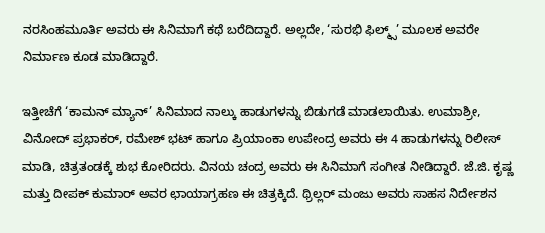ನರಸಿಂಹಮೂರ್ತಿ ಅವರು ಈ ಸಿನಿಮಾಗೆ ಕಥೆ ಬರೆದಿದ್ದಾರೆ. ಅಲ್ಲದೇ, ‘ಸುರಭಿ ಫಿಲ್ಮ್ಸ್’ ಮೂಲಕ ಅವರೇ ನಿರ್ಮಾಣ ಕೂಡ ಮಾಡಿದ್ದಾರೆ.

ಇತ್ತೀಚೆಗೆ ‘ಕಾಮನ್ ಮ್ಯಾನ್’ ಸಿನಿಮಾದ ನಾಲ್ಕು ಹಾಡುಗಳನ್ನು ಬಿಡುಗಡೆ ಮಾಡಲಾಯಿತು. ಉಮಾಶ್ರೀ, ವಿನೋದ್ ಪ್ರಭಾಕರ್, ರಮೇಶ್ ಭಟ್ ಹಾಗೂ ಪ್ರಿಯಾಂಕಾ ಉಪೇಂದ್ರ ಅವರು ಈ 4 ಹಾಡುಗಳನ್ನು ರಿಲೀಸ್ ಮಾಡಿ, ಚಿತ್ರತಂಡಕ್ಕೆ ಶುಭ ಕೋರಿದರು. ವಿನಯ ಚಂದ್ರ ಅವರು ಈ ಸಿನಿಮಾಗೆ ಸಂಗೀತ ನೀಡಿದ್ದಾರೆ. ಜೆ‌.ಜಿ. ಕೃಷ್ಣ ಮತ್ತು ದೀಪಕ್ ಕುಮಾರ್ ಅವರ ಛಾಯಾಗ್ರಹಣ ಈ ಚಿತ್ರಕ್ಕಿದೆ. ಥ್ರಿಲ್ಲರ್ ಮಂಜು ಅವರು ಸಾಹಸ ನಿರ್ದೇಶನ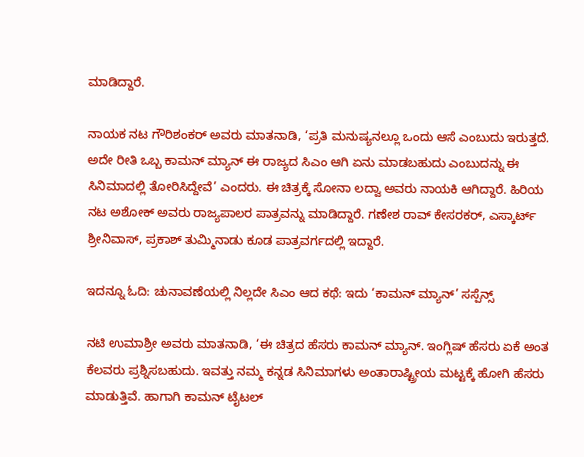ಮಾಡಿದ್ದಾರೆ.

ನಾಯಕ ನಟ ಗೌರಿಶಂಕರ್ ಅವರು ಮಾತನಾಡಿ, ‘ಪ್ರತಿ ಮನುಷ್ಯನಲ್ಲೂ ಒಂದು ಆಸೆ ಎಂಬುದು ಇರುತ್ತದೆ. ಅದೇ ರೀತಿ ಒಬ್ಬ ಕಾಮನ್ ಮ್ಯಾನ್ ಈ ರಾಜ್ಯದ ಸಿಎಂ ಆಗಿ ಏನು ಮಾಡಬಹುದು ಎಂಬುದನ್ನು ಈ ಸಿನಿಮಾದಲ್ಲಿ ತೋರಿಸಿದ್ದೇವೆ’ ಎಂದರು. ಈ ಚಿತ್ರಕ್ಕೆ ಸೋನಾ ಲದ್ವಾ ಅವರು ನಾಯಕಿ ಆಗಿದ್ದಾರೆ. ಹಿರಿಯ ನಟ ಅಶೋಕ್ ಅವರು ರಾಜ್ಯಪಾಲರ ಪಾತ್ರವನ್ನು ಮಾಡಿದ್ದಾರೆ. ಗಣೇಶ ರಾವ್ ಕೇಸರಕರ್, ಎಸ್ಕಾರ್ಟ್ ಶ್ರೀನಿವಾಸ್, ಪ್ರಕಾಶ್ ತುಮ್ಮಿನಾಡು ಕೂಡ ಪಾತ್ರವರ್ಗದಲ್ಲಿ ಇದ್ದಾರೆ.

ಇದನ್ನೂ ಓದಿ: ಚುನಾವಣೆಯಲ್ಲಿ ನಿಲ್ಲದೇ ಸಿಎಂ ಆದ ಕಥೆ: ಇದು ‘ಕಾಮನ್ ಮ್ಯಾನ್’ ಸಸ್ಪೆನ್ಸ್

ನಟಿ ಉಮಾಶ್ರೀ ಅವರು ಮಾತನಾಡಿ, ‘ಈ ಚಿತ್ರದ ಹೆಸರು ಕಾಮನ್ ಮ್ಯಾನ್. ಇಂಗ್ಲಿಷ್ ಹೆಸರು ಏಕೆ ಅಂತ ಕೆಲವರು ಪ್ರಶ್ನಿಸಬಹುದು. ಇವತ್ತು ನಮ್ಮ ಕನ್ನಡ ಸಿನಿಮಾಗಳು ಅಂತಾರಾಷ್ಟ್ರೀಯ ಮಟ್ಟಕ್ಕೆ ಹೋಗಿ ಹೆಸರು ಮಾಡುತ್ತಿವೆ. ಹಾಗಾಗಿ ಕಾಮನ್ ಟೈಟಲ್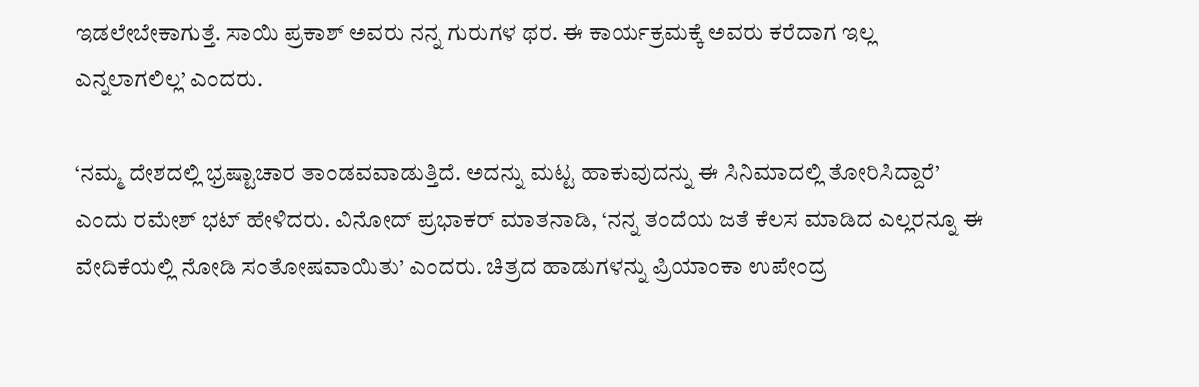ಇಡಲೇಬೇಕಾಗುತ್ತೆ. ಸಾಯಿ ಪ್ರಕಾಶ್ ಅವರು ನನ್ನ ಗುರುಗಳ ಥರ. ಈ ಕಾರ್ಯಕ್ರಮಕ್ಕೆ ಅವರು ಕರೆದಾಗ ಇಲ್ಲ ಎನ್ನಲಾಗಲಿಲ್ಲ’ ಎಂದರು.

‘ನಮ್ಮ ದೇಶದಲ್ಲಿ ಭ್ರಷ್ಟಾಚಾರ ತಾಂಡವವಾಡುತ್ತಿದೆ‌. ಅದನ್ನು ಮಟ್ಟ ಹಾಕುವುದನ್ನು ಈ ಸಿನಿಮಾದಲ್ಲಿ ತೋರಿಸಿದ್ದಾರೆ’ ಎಂದು ರಮೇಶ್ ಭಟ್ ಹೇಳಿದರು. ವಿನೋದ್ ಪ್ರಭಾಕರ್ ಮಾತನಾಡಿ, ‘ನನ್ನ ತಂದೆಯ ಜತೆ ಕೆಲಸ ಮಾಡಿದ ಎಲ್ಲರನ್ನೂ ಈ ವೇದಿಕೆಯಲ್ಲಿ ನೋಡಿ ಸಂತೋಷವಾಯಿತು’ ಎಂದರು. ಚಿತ್ರದ ಹಾಡುಗಳನ್ನು ಪ್ರಿಯಾಂಕಾ ಉಪೇಂದ್ರ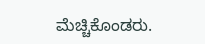ಮೆಚ್ಚಿಕೊಂಡರು.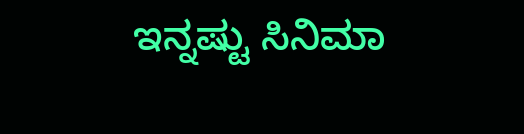ಇನ್ನಷ್ಟು ಸಿನಿಮಾ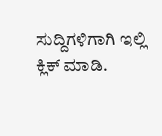ಸುದ್ದಿಗಳಿಗಾಗಿ ಇಲ್ಲಿ ಕ್ಲಿಕ್ ಮಾಡಿ.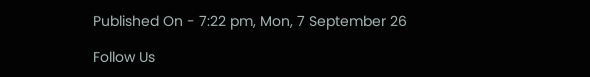Published On - 7:22 pm, Mon, 7 September 26

Follow Us